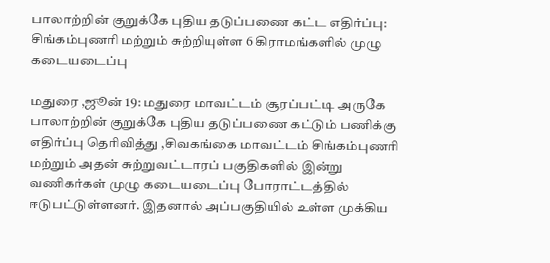பாலாற்றின் குறுக்கே புதிய தடுப்பணை கட்ட எதிர்ப்பு: சிங்கம்புணரி மற்றும் சுற்றியுள்ள 6 கிராமங்களில் முழு கடையடைப்பு

மதுரை ,ஜூன் 19: மதுரை மாவட்டம் சூரப்பட்டி அருகே பாலாற்றின் குறுக்கே புதிய தடுப்பணை கட்டும் பணிக்கு எதிர்ப்பு தெரிவித்து ,சிவகங்கை மாவட்டம் சிங்கம்புணரி மற்றும் அதன் சுற்றுவட்டாரப் பகுதிகளில் இன்று வணிகர்கள் முழு கடையடைப்பு போராட்டத்தில் ஈடுபட்டுள்ளனர். இதனால் அப்பகுதியில் உள்ள முக்கிய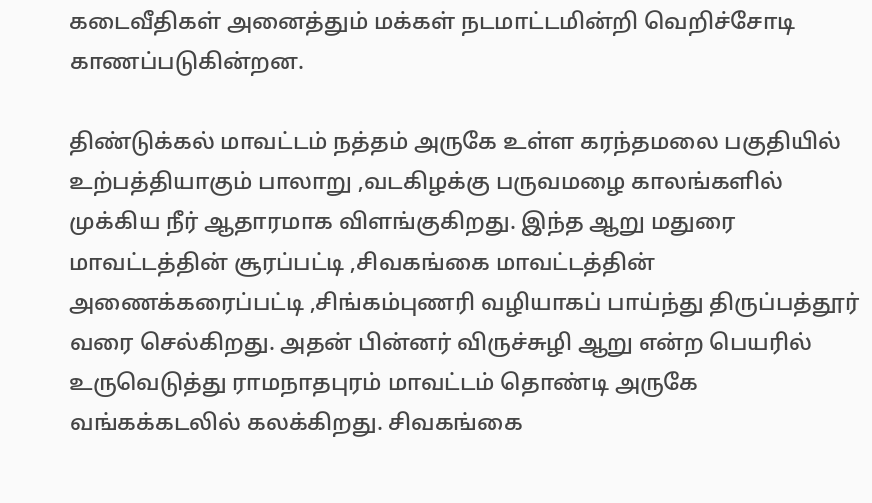கடைவீதிகள் அனைத்தும் மக்கள் நடமாட்டமின்றி வெறிச்சோடி காணப்படுகின்றன.

திண்டுக்கல் மாவட்டம் நத்தம் அருகே உள்ள கரந்தமலை பகுதியில் உற்பத்தியாகும் பாலாறு ,வடகிழக்கு பருவமழை காலங்களில் முக்கிய நீர் ஆதாரமாக விளங்குகிறது. இந்த ஆறு மதுரை மாவட்டத்தின் சூரப்பட்டி ,சிவகங்கை மாவட்டத்தின் அணைக்கரைப்பட்டி ,சிங்கம்புணரி வழியாகப் பாய்ந்து திருப்பத்தூர் வரை செல்கிறது. அதன் பின்னர் விருச்சுழி ஆறு என்ற பெயரில் உருவெடுத்து ராமநாதபுரம் மாவட்டம் தொண்டி அருகே வங்கக்கடலில் கலக்கிறது. சிவகங்கை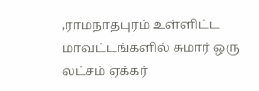,ராமநாதபுரம் உள்ளிட்ட மாவட்டங்களில் சுமார் ஒரு லட்சம் ஏக்கர்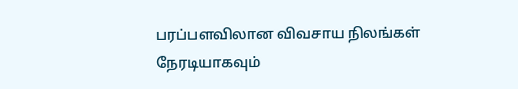பரப்பளவிலான விவசாய நிலங்கள் நேரடியாகவும்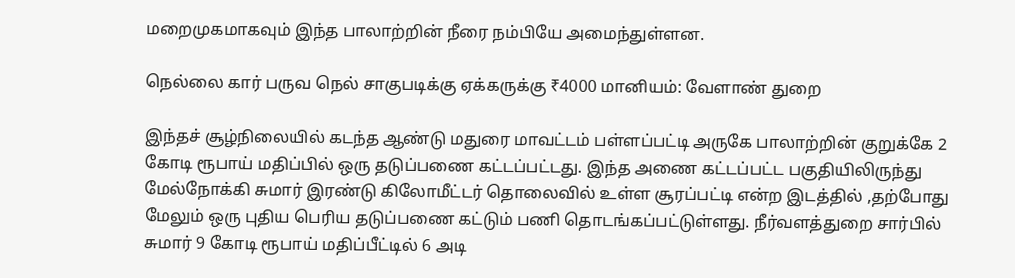மறைமுகமாகவும் இந்த பாலாற்றின் நீரை நம்பியே அமைந்துள்ளன.

நெல்லை கார் பருவ நெல் சாகுபடிக்கு ஏக்கருக்கு ₹4000 மானியம்: வேளாண் துறை

இந்தச் சூழ்நிலையில் கடந்த ஆண்டு மதுரை மாவட்டம் பள்ளப்பட்டி அருகே பாலாற்றின் குறுக்கே 2 கோடி ரூபாய் மதிப்பில் ஒரு தடுப்பணை கட்டப்பட்டது. இந்த அணை கட்டப்பட்ட பகுதியிலிருந்து மேல்நோக்கி சுமார் இரண்டு கிலோமீட்டர் தொலைவில் உள்ள சூரப்பட்டி என்ற இடத்தில் ,தற்போது மேலும் ஒரு புதிய பெரிய தடுப்பணை கட்டும் பணி தொடங்கப்பட்டுள்ளது. நீர்வளத்துறை சார்பில் சுமார் 9 கோடி ரூபாய் மதிப்பீட்டில் 6 அடி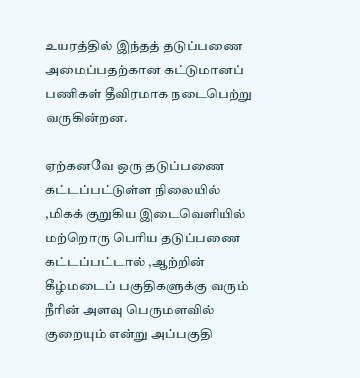உயரத்தில் இந்தத் தடுப்பணை அமைப்பதற்கான கட்டுமானப் பணிகள் தீவிரமாக நடைபெற்று வருகின்றன.

ஏற்கனவே ஒரு தடுப்பணை கட்டப்பட்டுள்ள நிலையில் ,மிகக் குறுகிய இடைவெளியில் மற்றொரு பெரிய தடுப்பணை கட்டப்பட்டால் ,ஆற்றின் கீழ்மடைப் பகுதிகளுக்கு வரும் நீரின் அளவு பெருமளவில் குறையும் என்று அப்பகுதி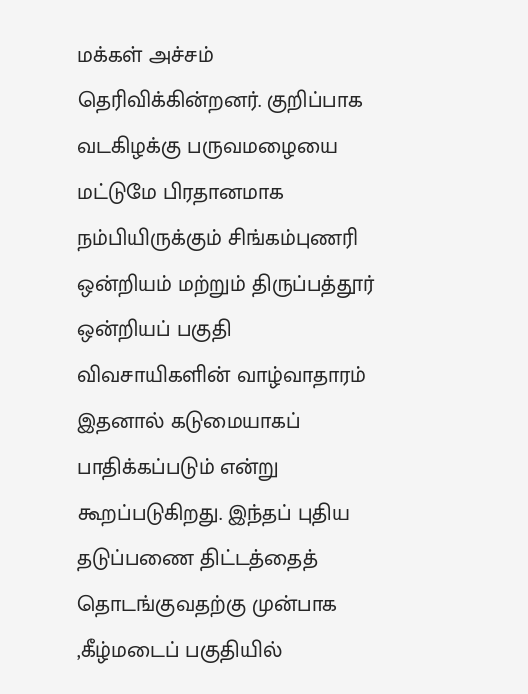மக்கள் அச்சம் தெரிவிக்கின்றனர். குறிப்பாக வடகிழக்கு பருவமழையை மட்டுமே பிரதானமாக நம்பியிருக்கும் சிங்கம்புணரி ஒன்றியம் மற்றும் திருப்பத்தூர் ஒன்றியப் பகுதி விவசாயிகளின் வாழ்வாதாரம் இதனால் கடுமையாகப் பாதிக்கப்படும் என்று கூறப்படுகிறது. இந்தப் புதிய தடுப்பணை திட்டத்தைத் தொடங்குவதற்கு முன்பாக ,கீழ்மடைப் பகுதியில்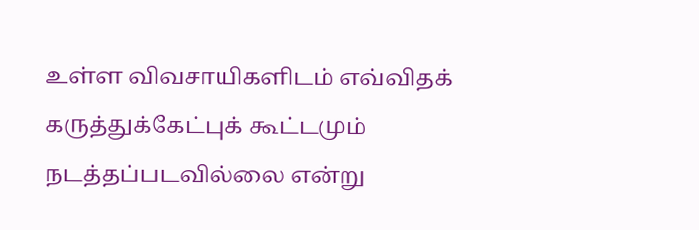உள்ள விவசாயிகளிடம் எவ்விதக் கருத்துக்கேட்புக் கூட்டமும் நடத்தப்படவில்லை என்று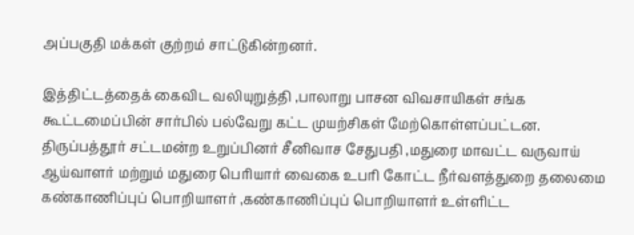அப்பகுதி மக்கள் குற்றம் சாட்டுகின்றனர்.

இத்திட்டத்தைக் கைவிட வலியுறுத்தி ,பாலாறு பாசன விவசாயிகள் சங்க கூட்டமைப்பின் சார்பில் பல்வேறு கட்ட முயற்சிகள் மேற்கொள்ளப்பட்டன. திருப்பத்தூர் சட்டமன்ற உறுப்பினர் சீனிவாச சேதுபதி ,மதுரை மாவட்ட வருவாய் ஆய்வாளர் மற்றும் மதுரை பெரியார் வைகை உபரி கோட்ட நீர்வளத்துறை தலைமை கண்காணிப்புப் பொறியாளர் ,கண்காணிப்புப் பொறியாளர் உள்ளிட்ட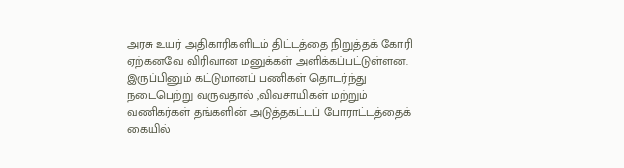அரசு உயர் அதிகாரிகளிடம் திட்டத்தை நிறுத்தக் கோரி ஏற்கனவே விரிவான மனுக்கள் அளிக்கப்பட்டுள்ளன. இருப்பினும் கட்டுமானப் பணிகள் தொடர்ந்து நடைபெற்று வருவதால் ,விவசாயிகள் மற்றும் வணிகர்கள் தங்களின் அடுத்தகட்டப் போராட்டத்தைக் கையில்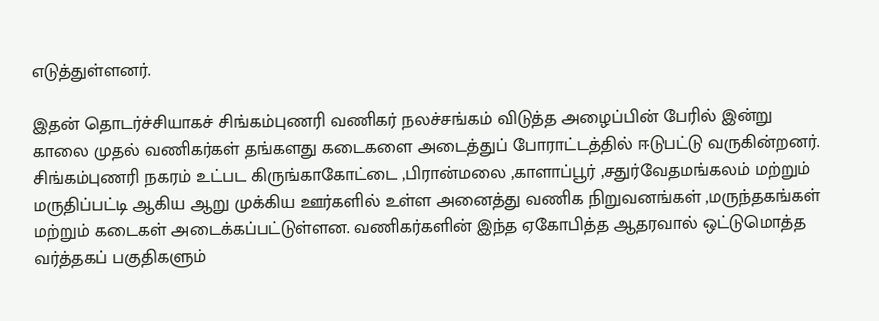எடுத்துள்ளனர்.

இதன் தொடர்ச்சியாகச் சிங்கம்புணரி வணிகர் நலச்சங்கம் விடுத்த அழைப்பின் பேரில் இன்று காலை முதல் வணிகர்கள் தங்களது கடைகளை அடைத்துப் போராட்டத்தில் ஈடுபட்டு வருகின்றனர். சிங்கம்புணரி நகரம் உட்பட கிருங்காகோட்டை ,பிரான்மலை ,காளாப்பூர் ,சதுர்வேதமங்கலம் மற்றும் மருதிப்பட்டி ஆகிய ஆறு முக்கிய ஊர்களில் உள்ள அனைத்து வணிக நிறுவனங்கள் ,மருந்தகங்கள் மற்றும் கடைகள் அடைக்கப்பட்டுள்ளன. வணிகர்களின் இந்த ஏகோபித்த ஆதரவால் ஒட்டுமொத்த வர்த்தகப் பகுதிகளும்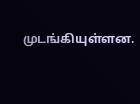முடங்கியுள்ளன.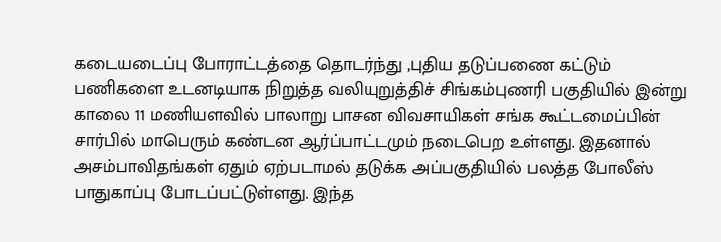கடையடைப்பு போராட்டத்தை தொடர்ந்து ,புதிய தடுப்பணை கட்டும் பணிகளை உடனடியாக நிறுத்த வலியுறுத்திச் சிங்கம்புணரி பகுதியில் இன்று காலை 11 மணியளவில் பாலாறு பாசன விவசாயிகள் சங்க கூட்டமைப்பின் சார்பில் மாபெரும் கண்டன ஆர்ப்பாட்டமும் நடைபெற உள்ளது. இதனால் அசம்பாவிதங்கள் ஏதும் ஏற்படாமல் தடுக்க அப்பகுதியில் பலத்த போலீஸ் பாதுகாப்பு போடப்பட்டுள்ளது. இந்த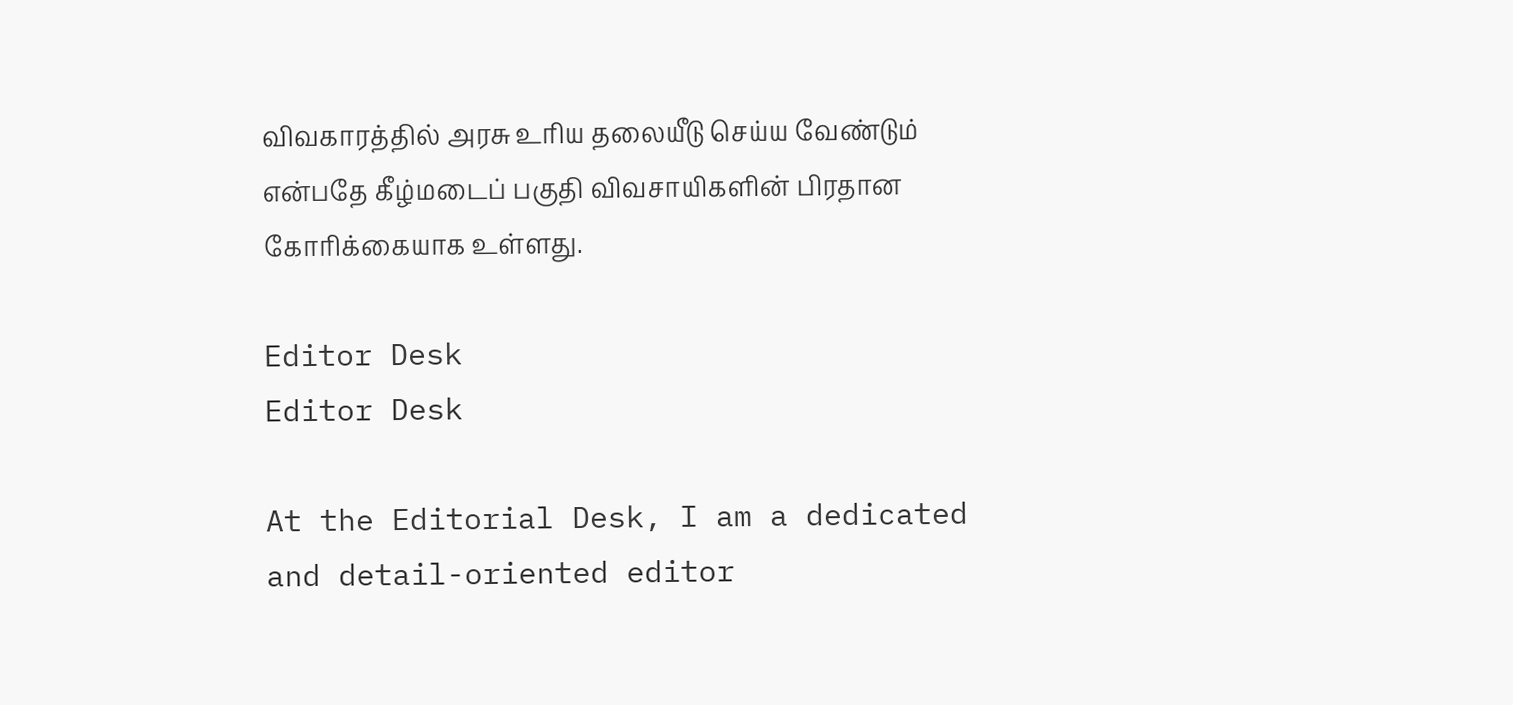விவகாரத்தில் அரசு உரிய தலையீடு செய்ய வேண்டும் என்பதே கீழ்மடைப் பகுதி விவசாயிகளின் பிரதான கோரிக்கையாக உள்ளது.

Editor Desk
Editor Desk

At the Editorial Desk, I am a dedicated and detail-oriented editor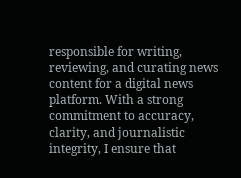responsible for writing, reviewing, and curating news content for a digital news platform. With a strong commitment to accuracy, clarity, and journalistic integrity, I ensure that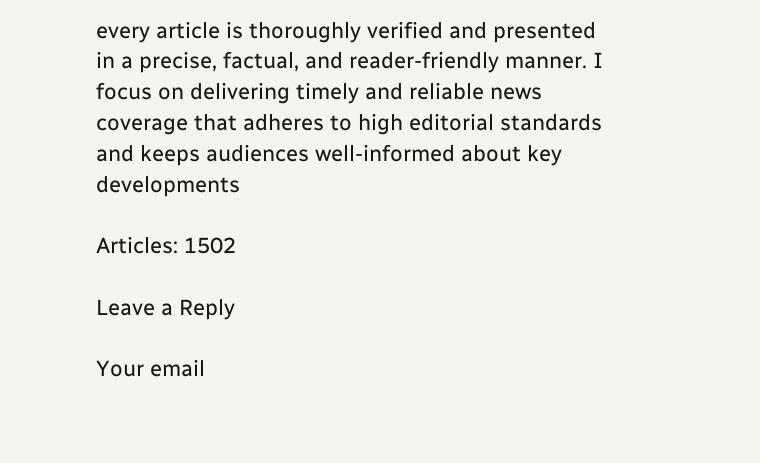every article is thoroughly verified and presented in a precise, factual, and reader-friendly manner. I focus on delivering timely and reliable news coverage that adheres to high editorial standards and keeps audiences well-informed about key developments

Articles: 1502

Leave a Reply

Your email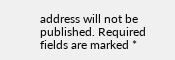address will not be published. Required fields are marked *